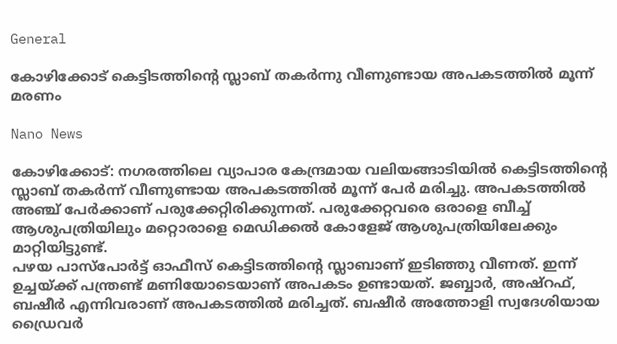General

കോഴിക്കോട് കെട്ടിടത്തിൻ്റെ സ്ലാബ് തകർന്നു വീണുണ്ടായ അപകടത്തിൽ മൂന്ന് മരണം

Nano News

കോഴിക്കോട്: നഗരത്തിലെ വ്യാപാര കേന്ദ്രമായ വലിയങ്ങാടിയിൽ കെട്ടിടത്തിൻ്റെ സ്ലാബ് തകർന്ന് വീണുണ്ടായ അപകടത്തിൽ മൂന്ന് പേർ മരിച്ചു. അപകടത്തിൽ അഞ്ച് പേർക്കാണ് പരുക്കേറ്റിരിക്കുന്നത്. പരുക്കേറ്റവരെ ഒരാളെ ബീച്ച് ആശുപത്രിയിലും മറ്റൊരാളെ മെഡിക്കൽ കോളേജ് ആശുപത്രിയിലേക്കും മാറ്റിയിട്ടുണ്ട്.
പഴയ പാസ്പോർട്ട് ഓഫീസ് കെട്ടിടത്തിൻ്റെ സ്ലാബാണ് ഇടിഞ്ഞു വീണത്. ഇന്ന് ഉച്ചയ്ക്ക് പന്ത്രണ്ട് മണിയോടെയാണ് അപകടം ഉണ്ടായത്. ജബ്ബാർ, അഷ്റഫ്, ബഷീർ എന്നിവരാണ് അപകടത്തിൽ മരിച്ചത്. ബഷീർ അത്തോളി സ്വദേശിയായ ഡ്രൈവർ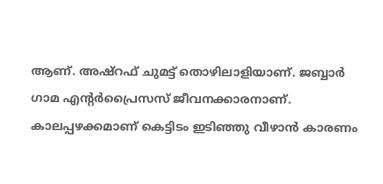ആണ്. അഷ്റഫ് ചുമട്ട് തൊഴിലാളിയാണ്. ജബ്ബാർ ഗാമ എൻ്റർപ്രൈസസ് ജീവനക്കാരനാണ്‌. കാലപ്പഴക്കമാണ് കെട്ടിടം ഇടിഞ്ഞു വീഴാൻ കാരണം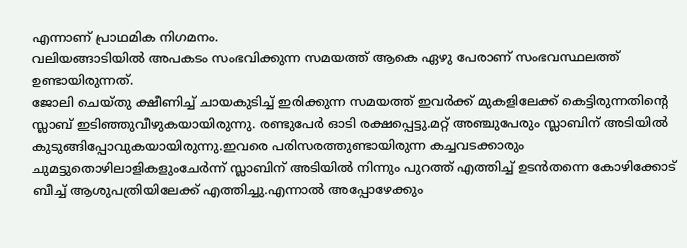എന്നാണ് പ്രാഥമിക നിഗമനം.
വലിയങ്ങാടിയിൽ അപകടം സംഭവിക്കുന്ന സമയത്ത് ആകെ ഏഴു പേരാണ് സംഭവസ്ഥലത്ത് ഉണ്ടായിരുന്നത്.
ജോലി ചെയ്തു ക്ഷീണിച്ച് ചായകുടിച്ച് ഇരിക്കുന്ന സമയത്ത് ഇവർക്ക് മുകളിലേക്ക് കെട്ടിരുന്നതിന്റെ സ്ലാബ് ഇടിഞ്ഞുവീഴുകയായിരുന്നു. രണ്ടുപേർ ഓടി രക്ഷപ്പെട്ടു.മറ്റ് അഞ്ചുപേരും സ്ലാബിന് അടിയിൽ കുടുങ്ങിപ്പോവുകയായിരുന്നു.ഇവരെ പരിസരത്തുണ്ടായിരുന്ന കച്ചവടക്കാരും ചുമട്ടുതൊഴിലാളികളുംചേർന്ന് സ്ലാബിന് അടിയിൽ നിന്നും പുറത്ത് എത്തിച്ച് ഉടൻതന്നെ കോഴിക്കോട് ബീച്ച് ആശുപത്രിയിലേക്ക് എത്തിച്ചു.എന്നാൽ അപ്പോഴേക്കും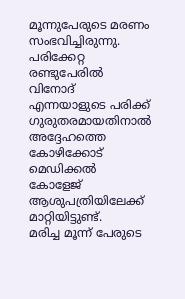മൂന്നുപേരുടെ മരണം സംഭവിച്ചിരുന്നു. പരിക്കേറ്റ രണ്ടുപേരിൽ വിനോദ് എന്നയാളുടെ പരിക്ക് ഗുരുതരമായതിനാൽ അദ്ദേഹത്തെ കോഴിക്കോട് മെഡിക്കൽ കോളേജ് ആശുപത്രിയിലേക്ക് മാറ്റിയിട്ടുണ്ട്.
മരിച്ച മൂന്ന് പേരുടെ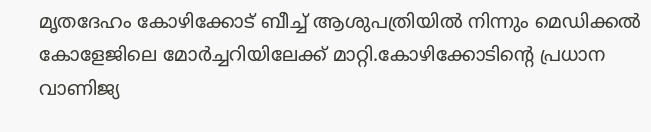മൃതദേഹം കോഴിക്കോട് ബീച്ച് ആശുപത്രിയിൽ നിന്നും മെഡിക്കൽ കോളേജിലെ മോർച്ചറിയിലേക്ക് മാറ്റി.കോഴിക്കോടിന്റെ പ്രധാന വാണിജ്യ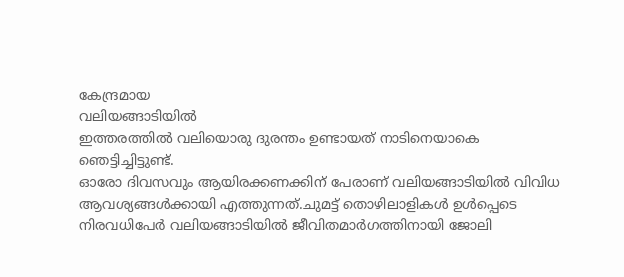കേന്ദ്രമായ
വലിയങ്ങാടിയിൽ
ഇത്തരത്തിൽ വലിയൊരു ദുരന്തം ഉണ്ടായത് നാടിനെയാകെ ഞെട്ടിച്ചിട്ടുണ്ട്.
ഓരോ ദിവസവും ആയിരക്കണക്കിന് പേരാണ് വലിയങ്ങാടിയിൽ വിവിധ ആവശ്യങ്ങൾക്കായി എത്തുന്നത്.ചുമട്ട് തൊഴിലാളികൾ ഉൾപ്പെടെ നിരവധിപേർ വലിയങ്ങാടിയിൽ ജീവിതമാർഗത്തിനായി ജോലി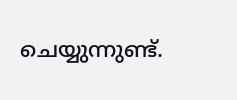ചെയ്യുന്നുണ്ട്.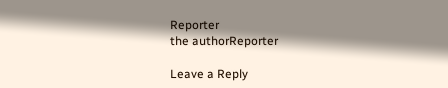Reporter
the authorReporter

Leave a Reply